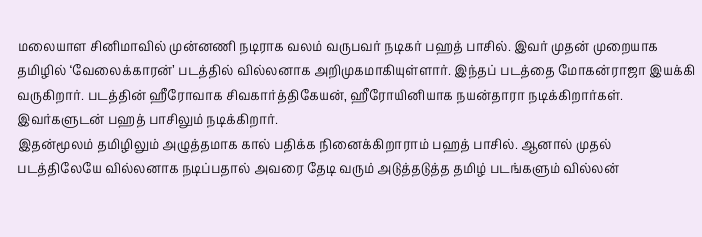மலையாள சினிமாவில் முன்னணி நடிராக வலம் வருபவர் நடிகர் பஹத் பாசில். இவர் முதன் முறையாக தமிழில் ‘வேலைக்காரன்’ படத்தில் வில்லனாக அறிமுகமாகியுள்ளார். இந்தப் படத்தை மோகன்ராஜா இயக்கி வருகிறார். படத்தின் ஹீரோவாக சிவகார்த்திகேயன், ஹீரோயினியாக நயன்தாரா நடிக்கிறார்கள். இவர்களுடன் பஹத் பாசிலும் நடிக்கிறார்.
இதன்மூலம் தமிழிலும் அழுத்தமாக கால் பதிக்க நினைக்கிறாராம் பஹத் பாசில். ஆனால் முதல் படத்திலேயே வில்லனாக நடிப்பதால் அவரை தேடி வரும் அடுத்தடுத்த தமிழ் படங்களும் வில்லன்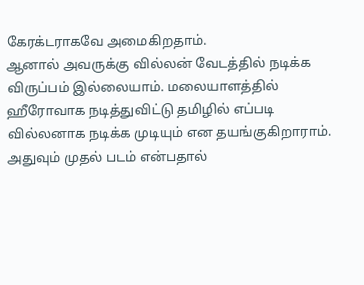கேரக்டராகவே அமைகிறதாம்.
ஆனால் அவருக்கு வில்லன் வேடத்தில் நடிக்க விருப்பம் இல்லையாம். மலையாளத்தில் ஹீரோவாக நடித்துவிட்டு தமிழில் எப்படி வில்லனாக நடிக்க முடியும் என தயங்குகிறாராம். அதுவும் முதல் படம் என்பதால்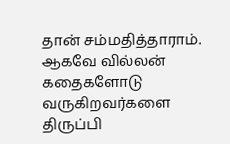தான் சம்மதித்தாராம். ஆகவே வில்லன் கதைகளோடு வருகிறவர்களை திருப்பி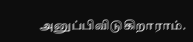அனுப்பிவிடுகிறாராம்.